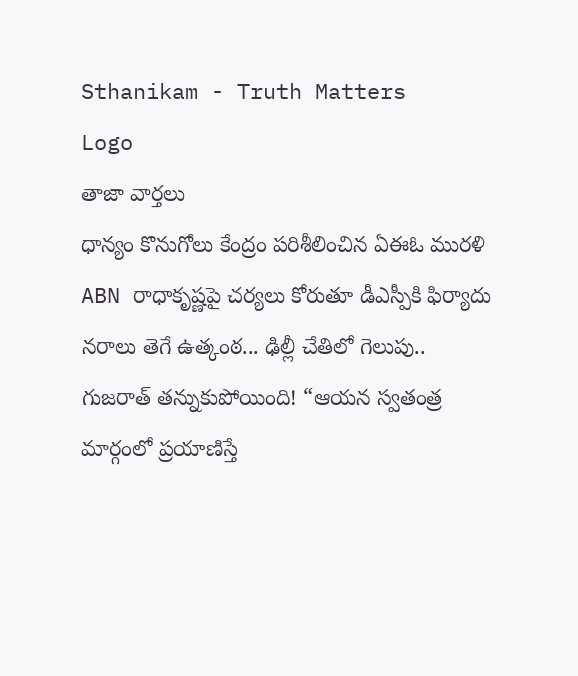Sthanikam - Truth Matters
Logo
తాజా వార్తలు
ధాన్యం కొనుగోలు కేంద్రం పరిశీలించిన ఏఈఓ మురళి ABN రాధాకృష్ణపై చర్యలు కోరుతూ డీఎస్పీకి ఫిర్యాదు నరాలు తెగే ఉత్కంఠ... ఢిల్లీ చేతిలో గెలుపు.. గుజరాత్ తన్నుకుపోయింది! “ఆయన స్వతంత్ర మార్గంలో ప్రయాణిస్తే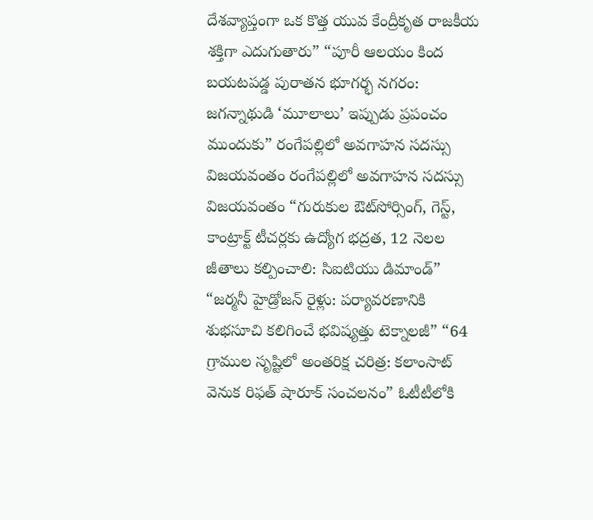దేశవ్యాప్తంగా ఒక కొత్త యువ కేంద్రీకృత రాజకీయ శక్తిగా ఎదుగుతారు” “పూరీ ఆలయం కింద బయటపడ్డ పురాతన భూగర్భ నగరం: జగన్నాథుడి ‘మూలాలు’ ఇప్పుడు ప్రపంచం ముందుకు” రంగేపల్లిలో అవగాహన సదస్సు విజయవంతం రంగేపల్లిలో అవగాహన సదస్సు విజయవంతం “గురుకుల ఔట్‌సోర్సింగ్, గెస్ట్, కాంట్రాక్ట్ టీచర్లకు ఉద్యోగ భద్రత, 12 నెలల జీతాలు కల్పించాలి: సిఐటియు డిమాండ్” “జర్మనీ హైడ్రోజన్ రైళ్లు: పర్యావరణానికి శుభసూచి కలిగించే భవిష్యత్తు టెక్నాలజీ” “64 గ్రాముల సృష్టిలో అంతరిక్ష చరిత్ర: కలాంసాట్ వెనుక రిఫత్ షారూక్ సంచలనం” ఓటీటీలోకి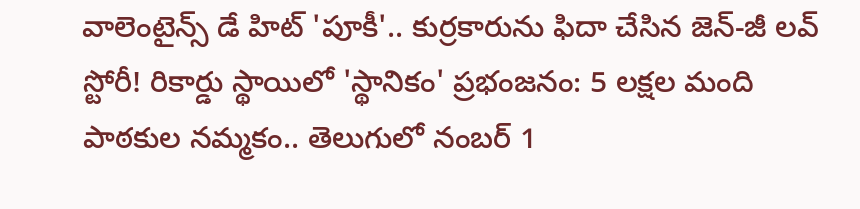వాలెంటైన్స్ డే హిట్ 'పూకీ'.. కుర్రకారును ఫిదా చేసిన జెన్-జీ లవ్ స్టోరీ! రికార్డు స్థాయిలో 'స్థానికం' ప్రభంజనం: 5 లక్షల మంది పాఠకుల నమ్మకం.. తెలుగులో నంబర్ 1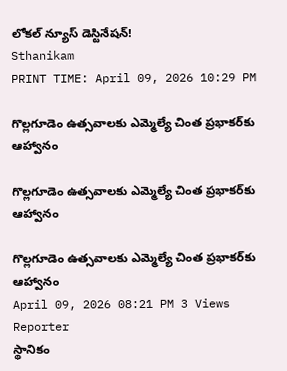లోకల్ న్యూస్ డెస్టినేషన్!
Sthanikam
PRINT TIME: April 09, 2026 10:29 PM

గొల్లగూడెం ఉత్సవాలకు ఎమ్మెల్యే చింత ప్రభాకర్‌కు ఆహ్వానం

గొల్లగూడెం ఉత్సవాలకు ఎమ్మెల్యే చింత ప్రభాకర్‌కు ఆహ్వానం

గొల్లగూడెం ఉత్సవాలకు ఎమ్మెల్యే చింత ప్రభాకర్‌కు ఆహ్వానం
April 09, 2026 08:21 PM 3 Views
Reporter
స్థానికం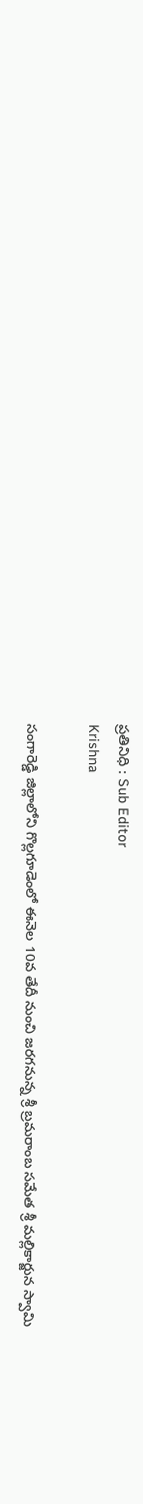ప్రతినిధి : Sub Editor
Krishna

సంగారెడ్డి జిల్లాలోని గొల్లగూడెంలో ఈనెల 10వ తేదీ నుంచి జరగనున్న శ్రీ బ్రమరాంబ సమేత శ్రీ మల్లికార్జున స్వామి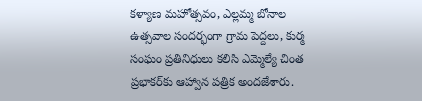కళ్యాణ మహోత్సవం, ఎల్లమ్మ బోనాల ఉత్సవాల సందర్భంగా గ్రామ పెద్దలు, కుర్మ సంఘం ప్రతినిధులు కలిసి ఎమ్మెల్యే చింత ప్రభాకర్‌కు ఆహ్వాన పత్రిక అందజేశారు.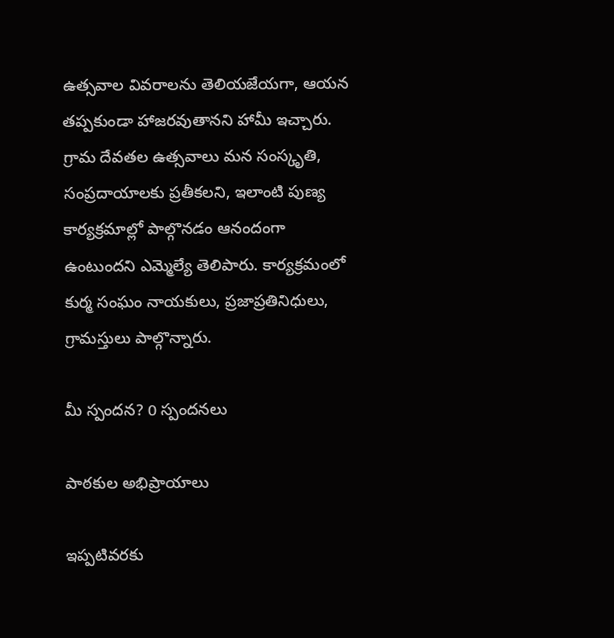ఉత్సవాల వివరాలను తెలియజేయగా, ఆయన తప్పకుండా హాజరవుతానని హామీ ఇచ్చారు. గ్రామ దేవతల ఉత్సవాలు మన సంస్కృతి, సంప్రదాయాలకు ప్రతీకలని, ఇలాంటి పుణ్య కార్యక్రమాల్లో పాల్గొనడం ఆనందంగా ఉంటుందని ఎమ్మెల్యే తెలిపారు. కార్యక్రమంలో కుర్మ సంఘం నాయకులు, ప్రజాప్రతినిధులు, గ్రామస్తులు పాల్గొన్నారు.

మీ స్పందన? 0 స్పందనలు

పాఠకుల అభిప్రాయాలు

ఇప్పటివరకు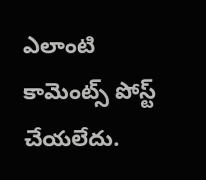ఎలాంటి కామెంట్స్ పోస్ట్ చేయలేదు.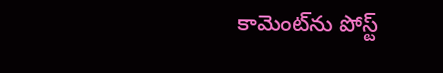కామెంట్‌ను పోస్ట్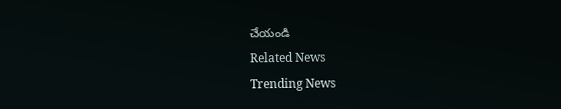చేయండి
Related News
Trending News